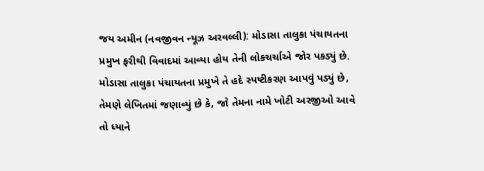જય અમીન (નવજીવન ન્યૂઝ અરવલ્લી): મોડાસા તાલુકા પંચાયતના પ્રમુખ ફરીથી વિવાદમાં આવ્યા હોય તેની લોકચર્ચાએ જોર પકડ્યું છે. મોડાસા તાલુકા પંચાયતના પ્રમુખે તે હદે સ્પષ્ટીકરણ આપવું પડ્યું છે, તેમણે લેખિતમાં જણાવ્યું છે કે, જો તેમના નામે ખોટી અરજીઓ આવે તો ધ્યાને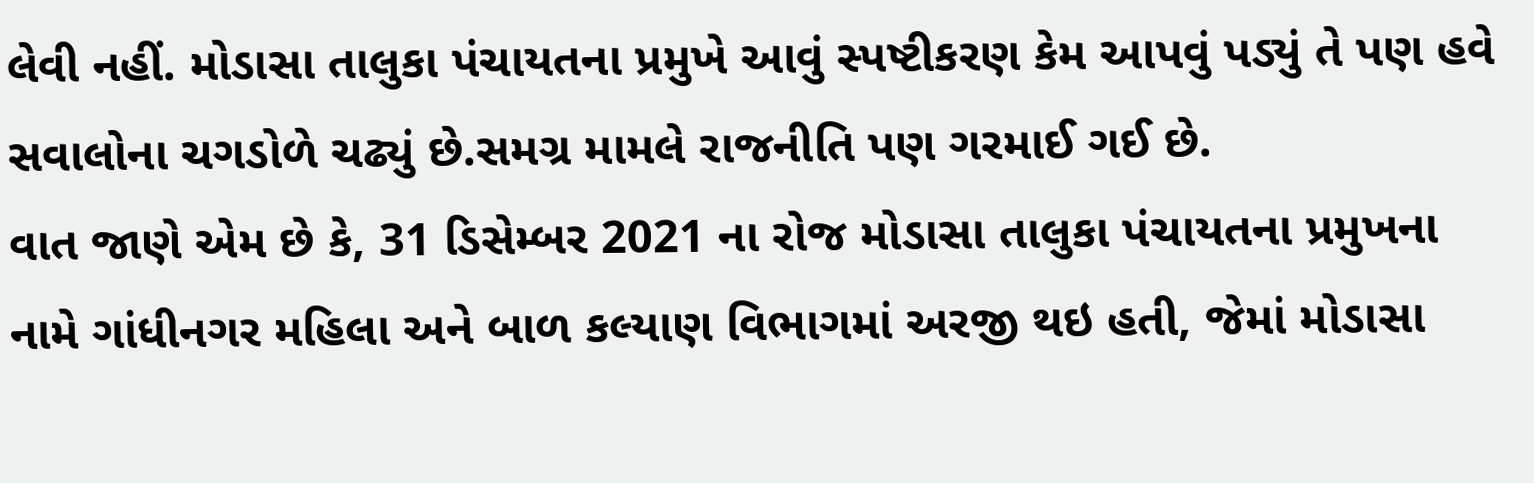લેવી નહીં. મોડાસા તાલુકા પંચાયતના પ્રમુખે આવું સ્પષ્ટીકરણ કેમ આપવું પડ્યું તે પણ હવે સવાલોના ચગડોળે ચઢ્યું છે.સમગ્ર મામલે રાજનીતિ પણ ગરમાઈ ગઈ છે.
વાત જાણે એમ છે કે, 31 ડિસેમ્બર 2021 ના રોજ મોડાસા તાલુકા પંચાયતના પ્રમુખના નામે ગાંધીનગર મહિલા અને બાળ કલ્યાણ વિભાગમાં અરજી થઇ હતી, જેમાં મોડાસા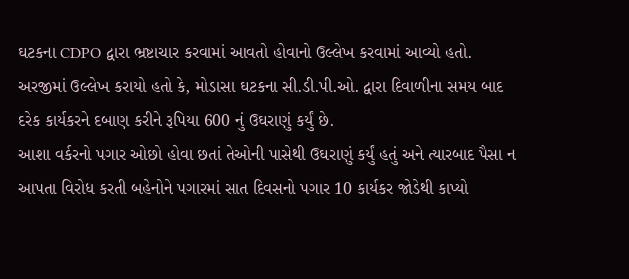ઘટકના CDPO દ્વારા ભ્રષ્ટાચાર કરવામાં આવતો હોવાનો ઉલ્લેખ કરવામાં આવ્યો હતો. અરજીમાં ઉલ્લેખ કરાયો હતો કે, મોડાસા ઘટકના સી.ડી.પી.ઓ. દ્વારા દિવાળીના સમય બાદ દરેક કાર્યકરને દબાણ કરીને રૂપિયા 600 નું ઉઘરાણું કર્યું છે.
આશા વર્કરનો પગાર ઓછો હોવા છતાં તેઓની પાસેથી ઉઘરાણું કર્યું હતું અને ત્યારબાદ પૈસા ન આપતા વિરોધ કરતી બહેનોને પગારમાં સાત દિવસનો પગાર 10 કાર્યકર જોડેથી કાપ્યો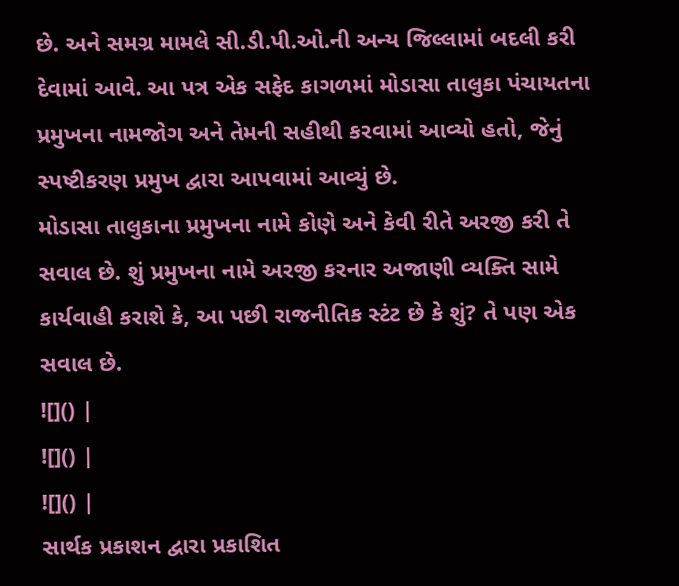છે. અને સમગ્ર મામલે સી.ડી.પી.ઓ.ની અન્ય જિલ્લામાં બદલી કરી દેવામાં આવે. આ પત્ર એક સફેદ કાગળમાં મોડાસા તાલુકા પંચાયતના પ્રમુખના નામજોગ અને તેમની સહીથી કરવામાં આવ્યો હતો, જેનું સ્પષ્ટીકરણ પ્રમુખ દ્વારા આપવામાં આવ્યું છે.
મોડાસા તાલુકાના પ્રમુખના નામે કોણે અને કેવી રીતે અરજી કરી તે સવાલ છે. શું પ્રમુખના નામે અરજી કરનાર અજાણી વ્યક્તિ સામે કાર્યવાહી કરાશે કે, આ પછી રાજનીતિક સ્ટંટ છે કે શું? તે પણ એક સવાલ છે.
![]() |
![]() |
![]() |
સાર્થક પ્રકાશન દ્વારા પ્રકાશિત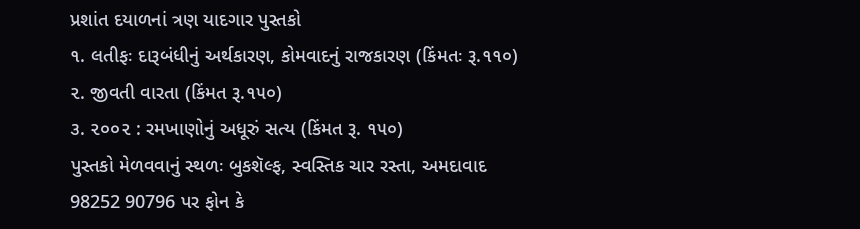પ્રશાંત દયાળનાં ત્રણ યાદગાર પુસ્તકો
૧. લતીફઃ દારૂબંધીનું અર્થકારણ, કોમવાદનું રાજકારણ (કિંમતઃ રૂ.૧૧૦)
૨. જીવતી વારતા (કિંમત રૂ.૧૫૦)
૩. ૨૦૦૨ : રમખાણોનું અધૂરું સત્ય (કિંમત રૂ. ૧૫૦)
પુસ્તકો મેળવવાનું સ્થળઃ બુકશૅલ્ફ, સ્વસ્તિક ચાર રસ્તા, અમદાવાદ
98252 90796 પર ફોન કે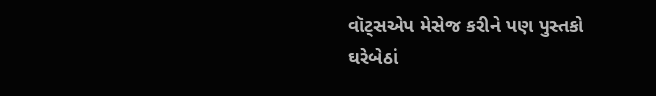વૉટ્સએપ મેસેજ કરીને પણ પુસ્તકો ઘરેબેઠાં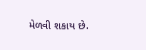મેળવી શકાય છે.